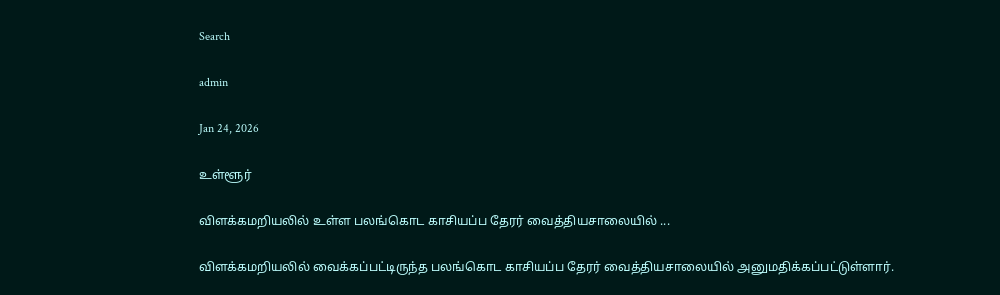Search

admin

Jan 24, 2026

உள்ளூர்

விளக்கமறியலில் உள்ள பலங்கொட காசியப்ப தேரர் வைத்தியசாலையில் ...

விளக்கமறியலில் வைக்கப்பட்டிருந்த பலங்கொட காசியப்ப தேரர் வைத்தியசாலையில் அனுமதிக்கப்பட்டுள்ளார்.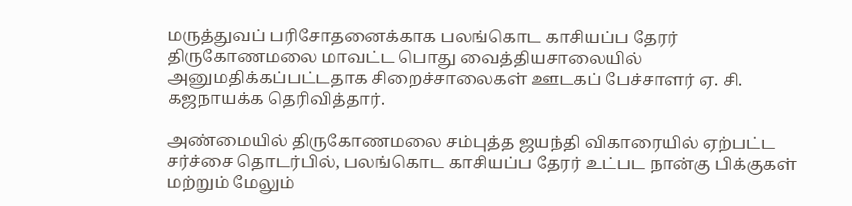மருத்துவப் பரிசோதனைக்காக பலங்கொட காசியப்ப தேரர் திருகோணமலை மாவட்ட பொது வைத்தியசாலையில் அனுமதிக்கப்பட்டதாக சிறைச்சாலைகள் ஊடகப் பேச்சாளர் ஏ. சி. கஜநாயக்க தெரிவித்தார்.

அண்மையில் திருகோணமலை சம்புத்த ஜயந்தி விகாரையில் ஏற்பட்ட சர்ச்சை தொடர்பில், பலங்கொட காசியப்ப தேரர் உட்பட நான்கு பிக்குகள் மற்றும் மேலும்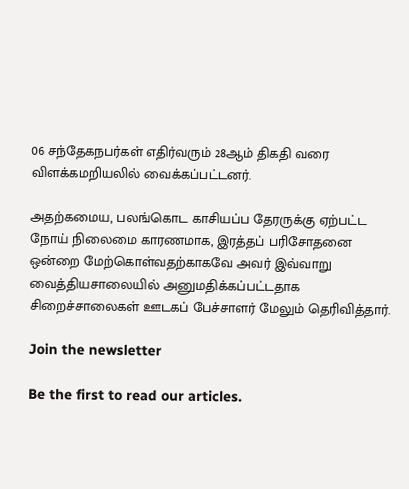06 சந்தேகநபர்கள் எதிர்வரும் 28ஆம் திகதி வரை விளக்கமறியலில் வைக்கப்பட்டனர்.

அதற்கமைய, பலங்கொட காசியப்ப தேரருக்கு ஏற்பட்ட நோய் நிலைமை காரணமாக, இரத்தப் பரிசோதனை ஒன்றை மேற்கொள்வதற்காகவே அவர் இவ்வாறு வைத்தியசாலையில் அனுமதிக்கப்பட்டதாக சிறைச்சாலைகள் ஊடகப் பேச்சாளர் மேலும் தெரிவித்தார்.

Join the newsletter

Be the first to read our articles.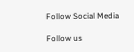Follow Social Media

Follow us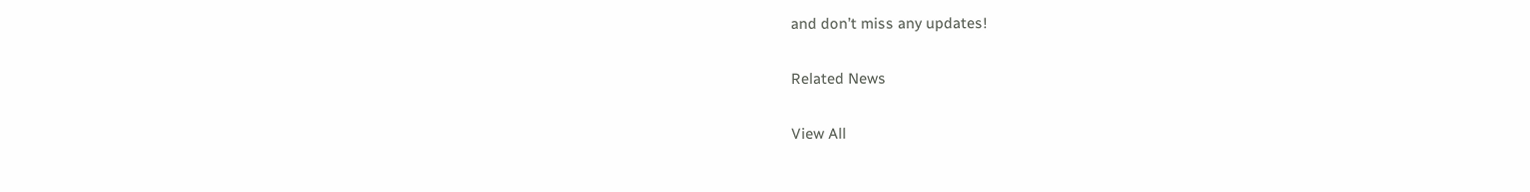and don’t miss any updates!

Related News

View All